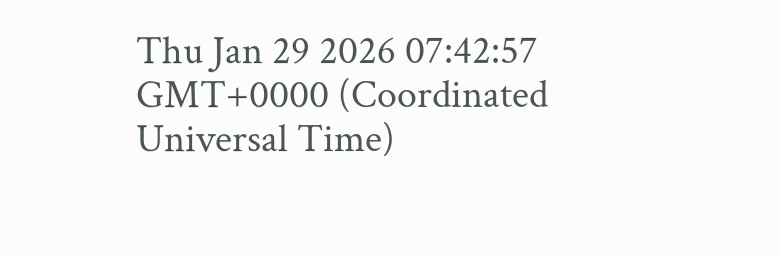Thu Jan 29 2026 07:42:57 GMT+0000 (Coordinated Universal Time)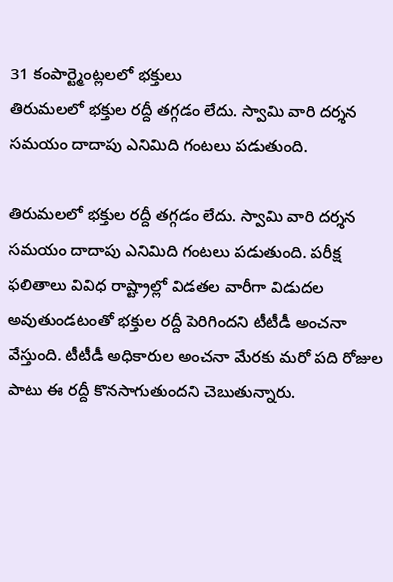31 కంపార్ట్మెంట్లలలో భక్తులు
తిరుమలలో భక్తుల రద్దీ తగ్గడం లేదు. స్వామి వారి దర్శన సమయం దాదాపు ఎనిమిది గంటలు పడుతుంది.

తిరుమలలో భక్తుల రద్దీ తగ్గడం లేదు. స్వామి వారి దర్శన సమయం దాదాపు ఎనిమిది గంటలు పడుతుంది. పరీక్ష ఫలితాలు వివిధ రాష్ట్రాల్లో విడతల వారీగా విడుదల అవుతుండటంతో భక్తుల రద్దీ పెరిగిందని టీటీడీ అంచనా వేస్తుంది. టీటీడీ అధికారుల అంచనా మేరకు మరో పది రోజుల పాటు ఈ రద్దీ కొనసాగుతుందని చెబుతున్నారు.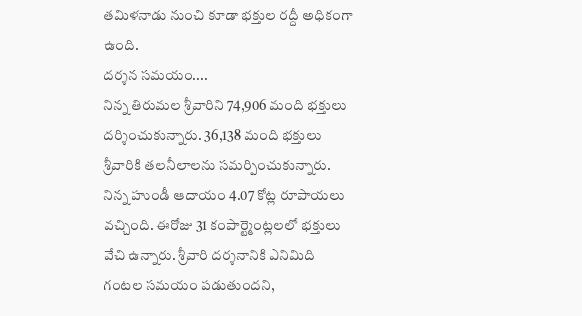తమిళనాడు నుంచి కూడా భక్తుల రద్దీ అధికంగా ఉంది.
దర్శన సమయం....
నిన్న తిరుమల శ్రీవారిని 74,906 మంది భక్తులు దర్శించుకున్నారు. 36,138 మంది భక్తులు శ్రీవారికి తలనీలాలను సమర్పించుకున్నారు. నిన్న హుండీ ఆదాయం 4.07 కోట్ల రూపాయలు వచ్చింది. ఈరోజు 31 కంపార్ట్మెంట్లలలో భక్తులు వేచి ఉన్నారు. శ్రీవారి దర్శనానికి ఎనిమిది గంటల సమయం పడుతుందని,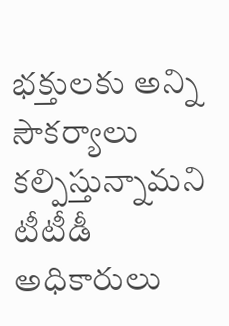భక్తులకు అన్ని సౌకర్యాలు కల్పిస్తున్నామని టీటీడీ అధికారులు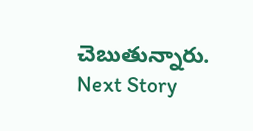చెబుతున్నారు.
Next Story